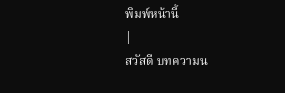พิมพ์หน้านี้
|
สวัสดี บทความน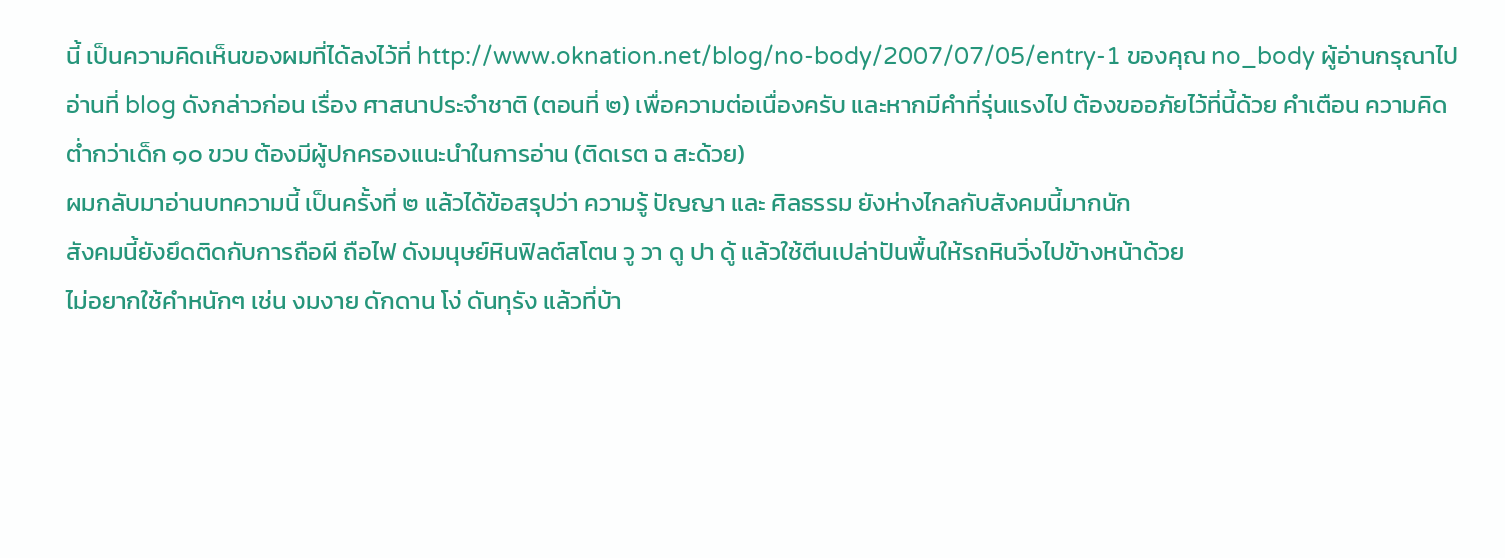นี้ เป็นความคิดเห็นของผมที่ได้ลงไว้ที่ http://www.oknation.net/blog/no-body/2007/07/05/entry-1 ของคุณ no_body ผู้อ่านกรุณาไปอ่านที่ blog ดังกล่าวก่อน เรื่อง ศาสนาประจำชาติ (ตอนที่ ๒) เพื่อความต่อเนื่องครับ และหากมีคำที่รุ่นแรงไป ต้องขออภัยไว้ที่นี้ด้วย คำเตือน ความคิดต่ำกว่าเด็ก ๑๐ ขวบ ต้องมีผู้ปกครองแนะนำในการอ่าน (ติดเรต ฉ สะด้วย)
ผมกลับมาอ่านบทความนี้ เป็นครั้งที่ ๒ แล้วได้ข้อสรุปว่า ความรู้ ปัญญา และ ศิลธรรม ยังห่างไกลกับสังคมนี้มากนัก
สังคมนี้ยังยึดติดกับการถือผี ถือไฟ ดังมนุษย์หินฟิลต์สโตน วู วา ดู ปา ดู้ แล้วใช้ตีนเปล่าปันพื้นให้รถหินวิ่งไปข้างหน้าด้วย
ไม่อยากใช้คำหนักๆ เช่น งมงาย ดักดาน โง่ ดันทุรัง แล้วที่บ้า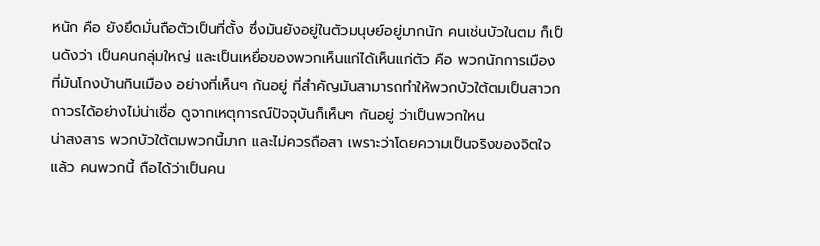หนัก คือ ยังยึดมั่นถือตัวเป็นที่ตั้ง ซึ่งมันยังอยู่ในตัวมนุษย์อยู่มากนัก คนเช่นบัวในตม ก็เป็นดังว่า เป็นคนกลุ่มใหญ่ และเป็นเหยื่อของพวกเห็นแก่ได้เห็นแก่ตัว คือ พวกนักการเมืองที่มันโกงบ้านกินเมือง อย่างที่เห็นๆ กันอยู่ ที่สำคัญมันสามารถทำให้พวกบัวใต้ตมเป็นสาวกถาวรได้อย่างไม่น่าเชื่อ ดูจากเหตุการณ์ปัจจุบันก็เห็นๆ กันอยู่ ว่าเป็นพวกใหน
น่าสงสาร พวกบัวใต้ตมพวกนี้มาก และไม่ควรถือสา เพราะว่าโดยความเป็นจริงของจิตใจแล้ว คนพวกนี้ ถือได้ว่าเป็นคน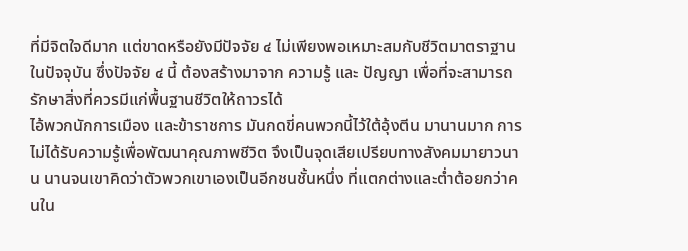ที่มีจิตใจดีมาก แต่ขาดหรือยังมีปัจจัย ๔ ไม่เพียงพอเหมาะสมกับชีวิตมาตราฐานในปัจจุบัน ซึ่งปัจจัย ๔ นี้ ต้องสร้างมาจาก ความรู้ และ ปัญญา เพื่อที่จะสามารถรักษาสิ่งที่ควรมีแก่พื้นฐานชีวิตให้ถาวรได้
ไอ้พวกนักการเมือง และข้าราชการ มันกดขี่คนพวกนี้ไว้ใต้อุ้งตีน มานานมาก การไม่ได้รับความรู้เพื่อพัฒนาคุณภาพชีวิต จึงเป็นจุดเสียเปรียบทางสังคมมายาวนาน นานจนเขาคิดว่าตัวพวกเขาเองเป็นอีกชนชั้นหนึ่ง ที่แตกต่างและต่ำต้อยกว่าคนใน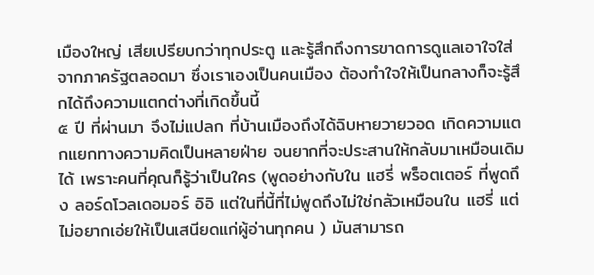เมืองใหญ่ เสียเปรียบกว่าทุกประตู และรู้สึกถึงการขาดการดูแลเอาใจใส่จากภาครัฐตลอดมา ซึ่งเราเองเป็นคนเมือง ต้องทำใจให้เป็นกลางก็จะรู้สึกได้ถึงความแตกต่างที่เกิดขึ้นนี้
๕ ปี ที่ผ่านมา จึงไม่แปลก ที่บ้านเมืองถึงได้ฉิบหายวายวอด เกิดความแตกแยกทางความคิดเป็นหลายฝ่าย จนยากที่จะประสานให้กลับมาเหมือนเดิมได้ เพราะคนที่คุณก็รู้ว่าเป็นใคร (พูดอย่างกับใน แฮรี่ พร็อตเตอร์ ที่พูดถึง ลอร์ดโวลเดอมอร์ อิอิ แต่ในที่นี้ที่ไม่พูดถึงไม่ใช่กลัวเหมือนใน แฮรี่ แต่ไม่อยากเอ่ยให้เป็นเสนียดแก่ผู้อ่านทุกคน ) มันสามารถ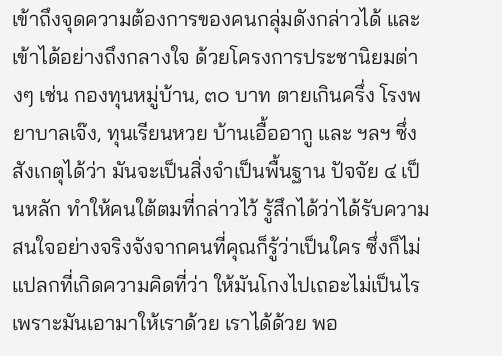เข้าถึงจุดความต้องการของคนกลุ่มดังกล่าวได้ และเข้าได้อย่างถึงกลางใจ ด้วยโครงการประชานิยมต่างๆ เช่น กองทุนหมู่บ้าน, ๓๐ บาท ตายเกินครึ่ง โรงพยาบาลเจ๊ง, ทุนเรียนหวย บ้านเอื้ออากู และ ฯลฯ ซึ่งสังเกตุได้ว่า มันจะเป็นสิ่งจำเป็นพื้นฐาน ปัจจัย ๔ เป็นหลัก ทำให้คนใต้ตมที่กล่าวไว้ รู้สึกได้ว่าได้รับความสนใจอย่างจริงจังจากคนที่คุณก็รู้ว่าเป็นใคร ซึ่งก็ไม่แปลกที่เกิดความคิดที่ว่า ให้มันโกงไปเถอะไม่เป็นไร เพราะมันเอามาให้เราด้วย เราได้ด้วย พอ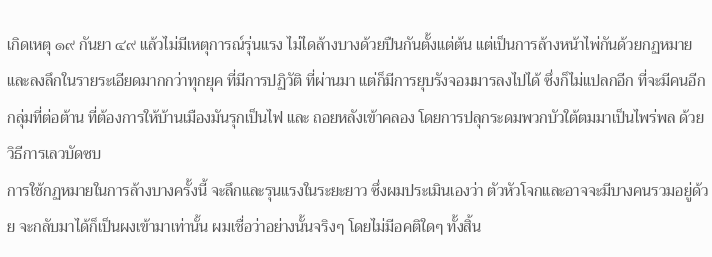เกิดเหตุ ๑๙ กันยา ๔๙ แล้วไม่มีเหตุการณ์รุ่นแรง ไม่ไดล้างบางด้วยปืนกันตั้งแต่ต้น แต่เป็นการล้างหน้าไพ่กันด้วยกฏหมาย และลงลึกในรายระเอียดมากกว่าทุกยุค ที่มีการปฏิวัติ ที่ผ่านมา แต่ก็มีการยุบรังจอมมารลงไปได้ ซึ่งก็ไม่แปลกอีก ที่จะมีคนอีกกลุ่มที่ต่อต้าน ที่ต้องการให้บ้านเมืองมันรุกเป็นไฟ และ ถอยหลังเข้าคลอง โดยการปลุกระดมพวกบัวใต้ตมมาเป็นไพร่พล ด้วยวิธีการเลวบัดซบ
การใช้กฏหมายในการล้างบางครั้งนี้ จะลึกและรุนแรงในระยะยาว ซึ่งผมประเมินเองว่า ตัวหัวโจกและอาจจะมีบางคนรวมอยู่ด้วย จะกลับมาได้ก็เป็นผงเข้ามาเท่านั้น ผมเชื่อว่าอย่างนั้นจริงๆ โดยไม่มีอคติใดๆ ทั้งสิ้น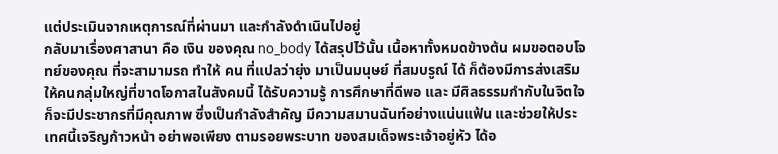แต่ประเมินจากเหตุการณ์ที่ผ่านมา และกำลังดำเนินไปอยู่
กลับมาเรื่องศาสานา คือ เงิน ของคุณ no_body ได้สรุปไว้นั้น เนื้อหาทั้งหมดข้างต้น ผมขอตอบโจทย์ของคุณ ที่จะสามามรถ ทำให้ คน ที่แปลว่ายุ่ง มาเป็นมนุษย์ ที่สมบรูณ์ ได้ ก็ต้องมีการส่งเสริม ให้คนกลุ่มใหญ่ที่ขาดโอกาสในสังคมนี้ ได้รับความรู้ การศึกษาที่ดีพอ และ มีศิลธรรมกำกับในจิตใจ ก็จะมีประชากรที่มีคุณภาพ ซึ่งเป็นกำลังสำคัญ มีความสมานฉันท์อย่างแน่นแฟ้น และช่วยให้ประเทศนี้เจริญก้าวหน้า อย่าพอเพียง ตามรอยพระบาท ของสมเด็จพระเจ้าอยู่หัว ได้อ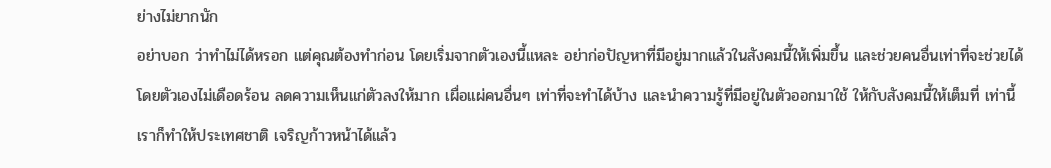ย่างไม่ยากนัก
อย่าบอก ว่าทำไม่ได้หรอก แต่คุณต้องทำก่อน โดยเริ่มจากตัวเองนี้แหละ อย่าก่อปัญหาที่มีอยู่มากแล้วในสังคมนี้ให้เพิ่มขึ้น และช่วยคนอื่นเท่าที่จะช่วยได้โดยตัวเองไม่เดือดร้อน ลดความเห็นแก่ตัวลงให้มาก เผื่อแผ่คนอื่นๆ เท่าที่จะทำได้บ้าง และนำความรู้ที่มีอยู่ในตัวออกมาใช้ ให้กับสังคมนี้ให้เต็มที่ เท่านี้ เราก็ทำให้ประเทศชาติ เจริญก้าวหน้าได้แล้ว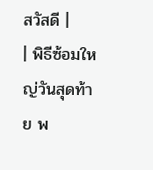สวัสดี |
| พิธีซ้อมใหญ่วันสุดท้าย พ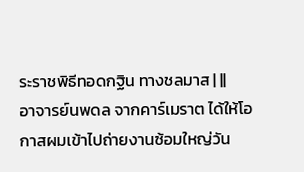ระราชพิธีทอดกฐิน ทางชลมาส | ||
อาจารย์นพดล จากคาร์เมราต ได้ให้โอกาสผมเข้าไปถ่ายงานซ้อมใหญ่วัน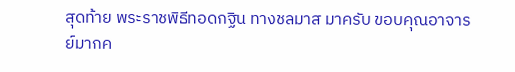สุดท้าย พระราชพิธีทอดกฐิน ทางชลมาส มาครับ ขอบคุณอาจารย์มากค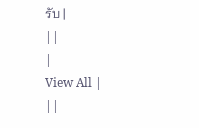รับ |
||
|
View All |
||